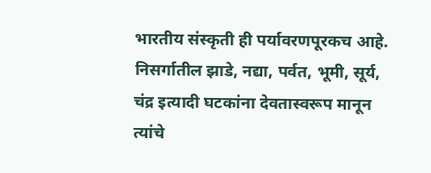भारतीय संस्कृती ही पर्यावरणपूरकच आहे. निसर्गातील झाडे, नद्या, पर्वत, भूमी, सूर्य, चंद्र इत्यादी घटकांना देवतास्वरूप मानून त्यांचे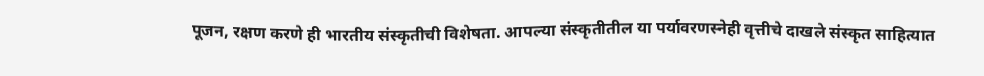पूजन, रक्षण करणे ही भारतीय संस्कृतीची विशेषता. आपल्या संस्कृतीतील या पर्यावरणस्नेही वृत्तीचे दाखले संस्कृत साहित्यात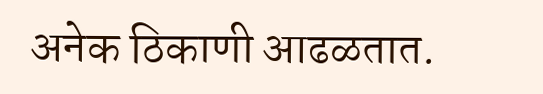अनेक ठिकाणी आढळतात.